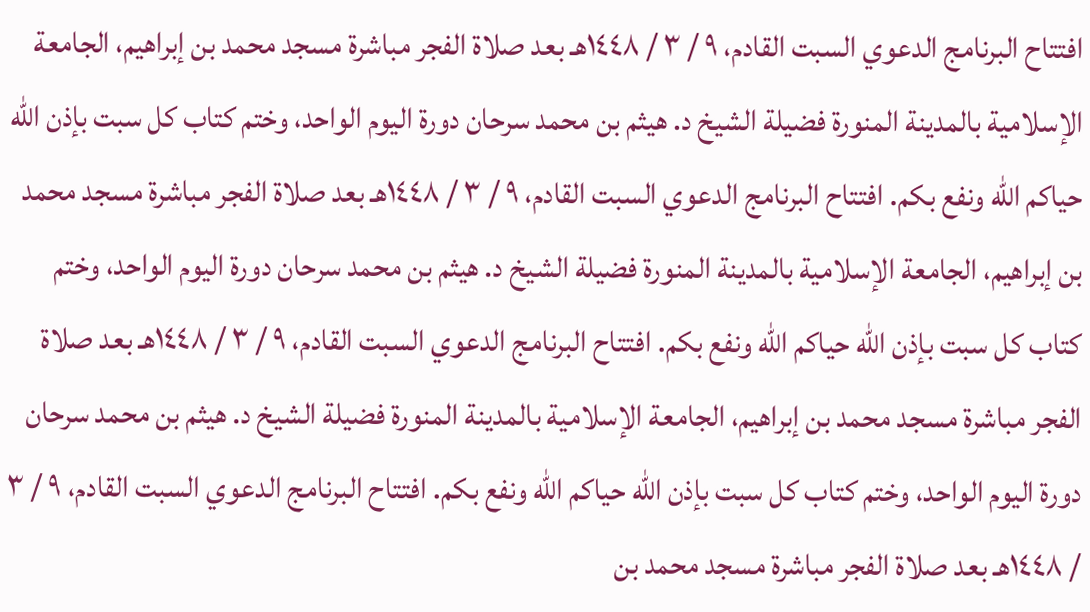افتتاح البرنامج الدعوي السبت القادم، ٩ / ٣ / ١٤٤٨هـ بعد صلاة الفجر مباشرة مسجد محمد بن إبراهيم، الجامعة الإسلامية بالمدينة المنورة فضيلة الشيخ د. هيثم بن محمد سرحان دورة اليوم الواحد، وختم كتاب كل سبت بإذن الله حياكم الله ونفع بكم. افتتاح البرنامج الدعوي السبت القادم، ٩ / ٣ / ١٤٤٨هـ بعد صلاة الفجر مباشرة مسجد محمد بن إبراهيم، الجامعة الإسلامية بالمدينة المنورة فضيلة الشيخ د. هيثم بن محمد سرحان دورة اليوم الواحد، وختم كتاب كل سبت بإذن الله حياكم الله ونفع بكم. افتتاح البرنامج الدعوي السبت القادم، ٩ / ٣ / ١٤٤٨هـ بعد صلاة الفجر مباشرة مسجد محمد بن إبراهيم، الجامعة الإسلامية بالمدينة المنورة فضيلة الشيخ د. هيثم بن محمد سرحان دورة اليوم الواحد، وختم كتاب كل سبت بإذن الله حياكم الله ونفع بكم. افتتاح البرنامج الدعوي السبت القادم، ٩ / ٣ / ١٤٤٨هـ بعد صلاة الفجر مباشرة مسجد محمد بن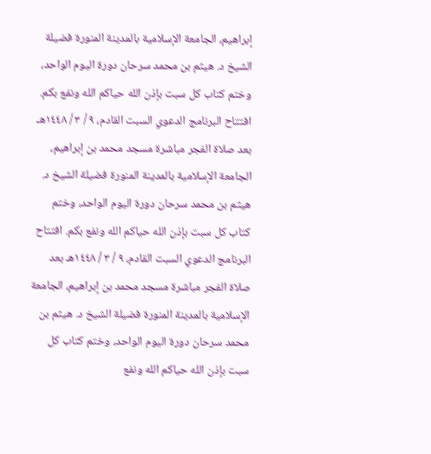إبراهيم، الجامعة الإسلامية بالمدينة المنورة فضيلة الشيخ د. هيثم بن محمد سرحان دورة اليوم الواحد، وختم كتاب كل سبت بإذن الله حياكم الله ونفع بكم. افتتاح البرنامج الدعوي السبت القادم، ٩ / ٣ / ١٤٤٨هـ بعد صلاة الفجر مباشرة مسجد محمد بن إبراهيم، الجامعة الإسلامية بالمدينة المنورة فضيلة الشيخ د. هيثم بن محمد سرحان دورة اليوم الواحد، وختم كتاب كل سبت بإذن الله حياكم الله ونفع بكم. افتتاح البرنامج الدعوي السبت القادم، ٩ / ٣ / ١٤٤٨هـ بعد صلاة الفجر مباشرة مسجد محمد بن إبراهيم، الجامعة الإسلامية بالمدينة المنورة فضيلة الشيخ د. هيثم بن محمد سرحان دورة اليوم الواحد، وختم كتاب كل سبت بإذن الله حياكم الله ونفع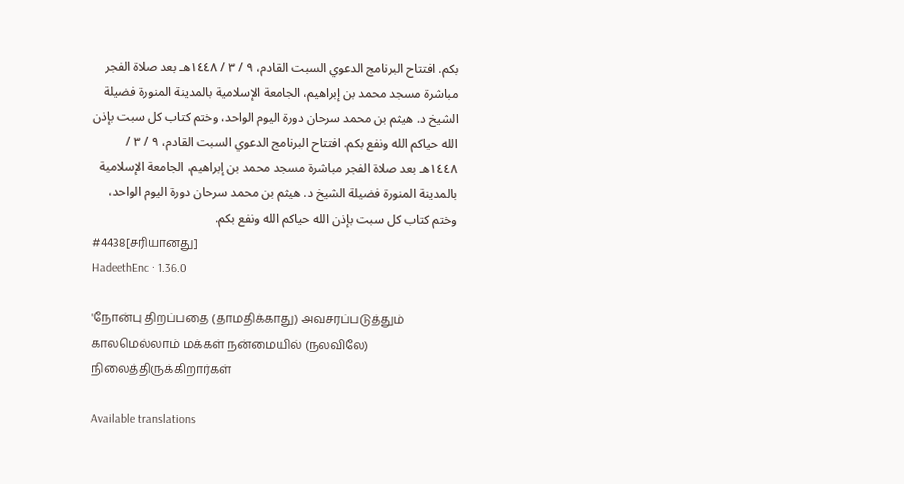بكم. افتتاح البرنامج الدعوي السبت القادم، ٩ / ٣ / ١٤٤٨هـ بعد صلاة الفجر مباشرة مسجد محمد بن إبراهيم، الجامعة الإسلامية بالمدينة المنورة فضيلة الشيخ د. هيثم بن محمد سرحان دورة اليوم الواحد، وختم كتاب كل سبت بإذن الله حياكم الله ونفع بكم. افتتاح البرنامج الدعوي السبت القادم، ٩ / ٣ / ١٤٤٨هـ بعد صلاة الفجر مباشرة مسجد محمد بن إبراهيم، الجامعة الإسلامية بالمدينة المنورة فضيلة الشيخ د. هيثم بن محمد سرحان دورة اليوم الواحد، وختم كتاب كل سبت بإذن الله حياكم الله ونفع بكم.
#4438[சரியானது]
HadeethEnc · 1.36.0

'நோன்பு திறப்பதை (தாமதிக்காது) அவசரப்படுத்தும் காலமெல்லாம் மக்கள் நன்மையில் (நலவிலே) நிலைத்திருக்கிறார்கள்

Available translations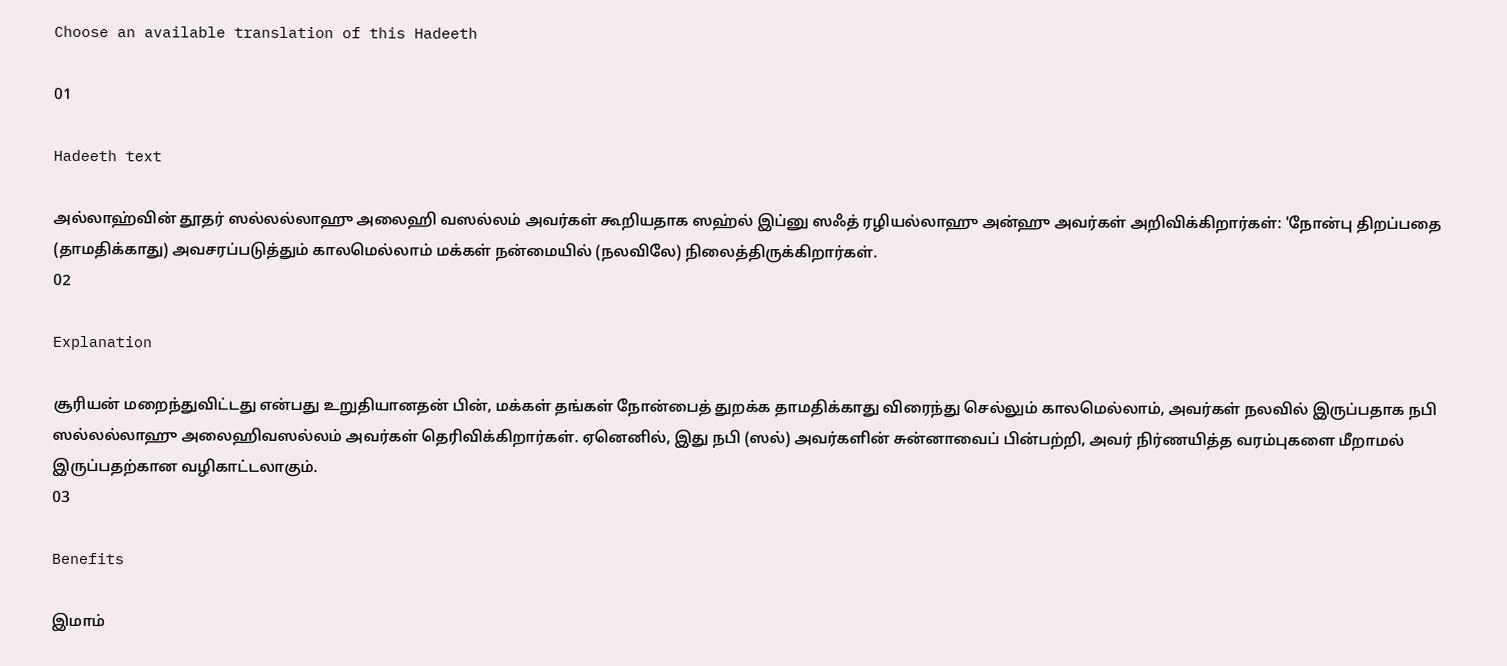Choose an available translation of this Hadeeth

01

Hadeeth text

அல்லாஹ்வின் தூதர் ஸல்லல்லாஹு அலைஹி வஸல்லம் அவர்கள் கூறியதாக ஸஹ்ல் இப்னு ஸஃத் ரழியல்லாஹு அன்ஹு அவர்கள் அறிவிக்கிறார்கள்: 'நோன்பு திறப்பதை (தாமதிக்காது) அவசரப்படுத்தும் காலமெல்லாம் மக்கள் நன்மையில் (நலவிலே) நிலைத்திருக்கிறார்கள்.
02

Explanation

சூரியன் மறைந்துவிட்டது என்பது உறுதியானதன் பின், மக்கள் தங்கள் நோன்பைத் துறக்க தாமதிக்காது விரைந்து செல்லும் காலமெல்லாம், அவர்கள் நலவில் இருப்பதாக நபி ஸல்லல்லாஹு அலைஹிவஸல்லம் அவர்கள் தெரிவிக்கிறார்கள். ஏனெனில், இது நபி (ஸல்) அவர்களின் சுன்னாவைப் பின்பற்றி, அவர் நிர்ணயித்த வரம்புகளை மீறாமல் இருப்பதற்கான வழிகாட்டலாகும்.
03

Benefits

இமாம்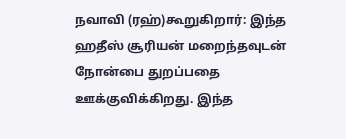நவாவி (ரஹ்)கூறுகிறார்: இந்த ஹதீஸ் சூரியன் மறைந்தவுடன் நோன்பை துறப்பதை ஊக்குவிக்கிறது. இந்த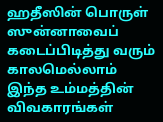ஹதீஸின் பொருள் ஸுன்னாவைப் கடைப்பிடித்து வரும் காலமெல்லாம் இந்த உம்மத்தின் விவகாரங்கள்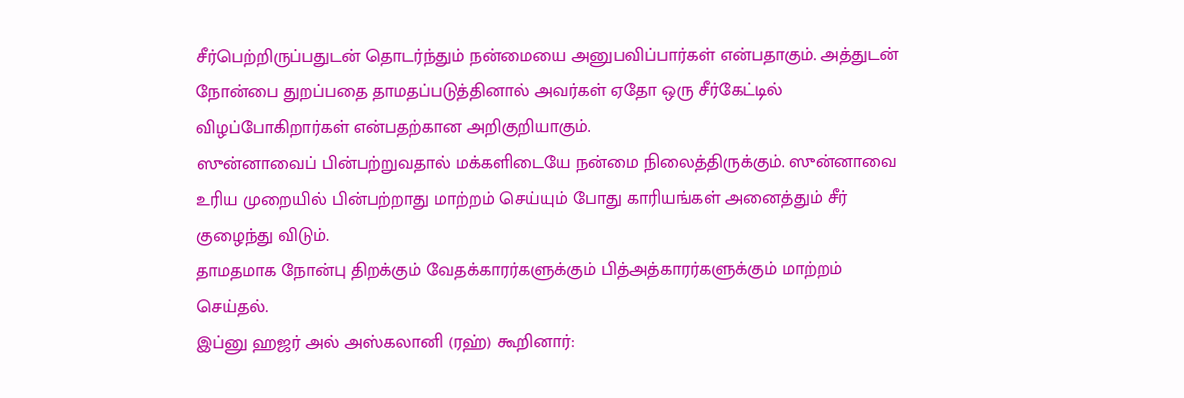சீர்பெற்றிருப்பதுடன் தொடர்ந்தும் நன்மையை அனுபவிப்பார்கள் என்பதாகும். அத்துடன் நோன்பை துறப்பதை தாமதப்படுத்தினால் அவர்கள் ஏதோ ஒரு சீர்கேட்டில் விழப்போகிறார்கள் என்பதற்கான அறிகுறியாகும்.
ஸுன்னாவைப் பின்பற்றுவதால் மக்களிடையே நன்மை நிலைத்திருக்கும். ஸுன்னாவை உரிய முறையில் பின்பற்றாது மாற்றம் செய்யும் போது காரியங்கள் அனைத்தும் சீர் குழைந்து விடும்.
தாமதமாக நோன்பு திறக்கும் வேதக்காரர்களுக்கும் பித்அத்காரர்களுக்கும் மாற்றம் செய்தல்.
இப்னு ஹஜர் அல் அஸ்கலானி (ரஹ்) கூறினார்: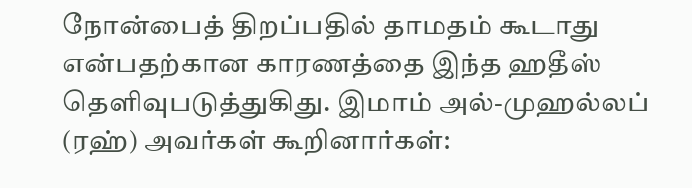நோன்பைத் திறப்பதில் தாமதம் கூடாது என்பதற்கான காரணத்தை இந்த ஹதீஸ் தெளிவுபடுத்துகிது. இமாம் அல்-முஹல்லப் (ரஹ்) அவர்கள் கூறினார்கள்: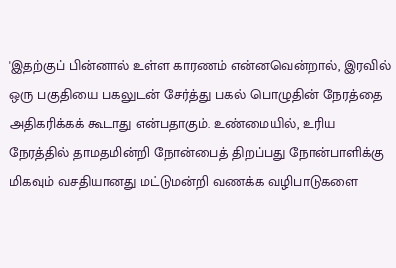'இதற்குப் பின்னால் உள்ள காரணம் என்னவென்றால், இரவில் ஒரு பகுதியை பகலுடன் சேர்த்து பகல் பொழுதின் நேரத்தை அதிகரிக்கக் கூடாது என்பதாகும். உண்மையில், உரிய நேரத்தில் தாமதமின்றி நோன்பைத் திறப்பது நோன்பாளிக்கு மிகவும் வசதியானது மட்டுமன்றி வணக்க வழிபாடுகளை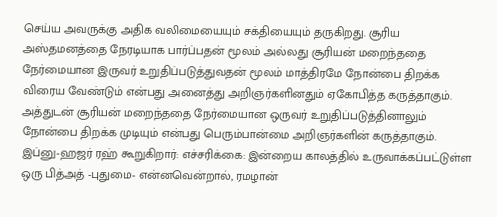செய்ய அவருக்கு அதிக வலிமையையும் சக்தியையும் தருகிறது. சூரிய அஸ்தமனத்தை நேரடியாக பார்ப்பதன் மூலம் அல்லது சூரியன் மறைந்ததை நேர்மையான இருவர் உறுதிப்படுத்துவதன் மூலம் மாத்திரமே நோன்பை திறக்க விரைய வேண்டும் என்பது அனைத்து அறிஞர்களினதும் ஏகோபித்த கருத்தாகும். அத்துடன் சூரியன் மறைந்ததை நேர்மையான ஒருவர் உறுதிப்படுத்தினாலும் நோன்பை திறக்க முடியும் என்பது பெரும்பான்மை அறிஞர்களின் கருத்தாகும்.
இப்னு-ஹஜர் ரஹ் கூறுகிறார்: எச்சரிக்கை: இன்றைய காலத்தில் உருவாக்கப்பட்டுள்ள ஒரு பித்அத் -புதுமை- என்னவென்றால், ரமழான்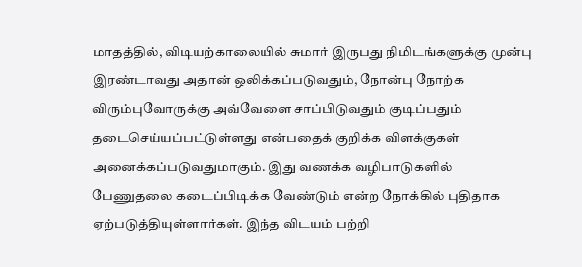மாதத்தில், விடியற்காலையில் சுமார் இருபது நிமிடங்களுக்கு முன்பு இரண்டாவது அதான் ஒலிக்கப்படுவதும், நோன்பு நோற்க விரும்புவோருக்கு அவ்வேளை சாப்பிடுவதும் குடிப்பதும் தடைசெய்யப்பட்டுள்ளது என்பதைக் குறிக்க விளக்குகள் அனைக்கப்படுவதுமாகும். இது வணக்க வழிபாடுகளில் பேணுதலை கடைப்பிடிக்க வேண்டும் என்ற நோக்கில் புதிதாக ஏற்படுத்தியுள்ளார்கள். இந்த விடயம் பற்றி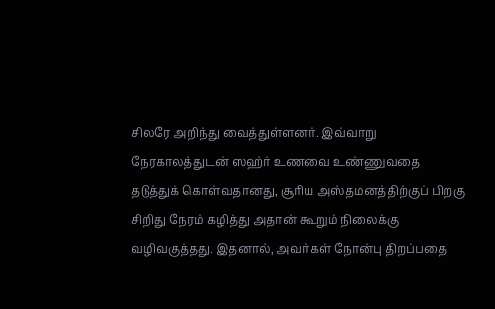சிலரே அறிந்து வைத்துள்ளனர். இவ்வாறு நேரகாலத்துடன் ஸஹ்ர் உணவை உண்ணுவதை தடுத்துக் கொள்வதானது, சூரிய அஸ்தமனத்திற்குப் பிறகு சிறிது நேரம் கழித்து அதான் கூறும் நிலைக்கு வழிவகுத்தது. இதனால், அவர்கள் நோன்பு திறப்பதை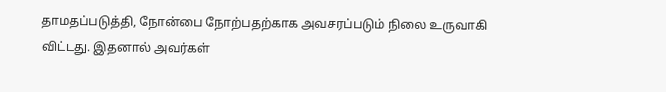தாமதப்படுத்தி, நோன்பை நோற்பதற்காக அவசரப்படும் நிலை உருவாகி விட்டது. இதனால் அவர்கள்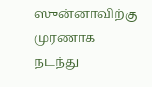ஸுன்னாவிற்கு முரணாக நடந்து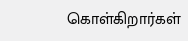கொள்கிறார்கள்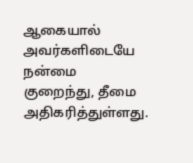ஆகையால் அவர்களிடையே நன்மை குறைந்து, தீமை அதிகரித்துள்ளது.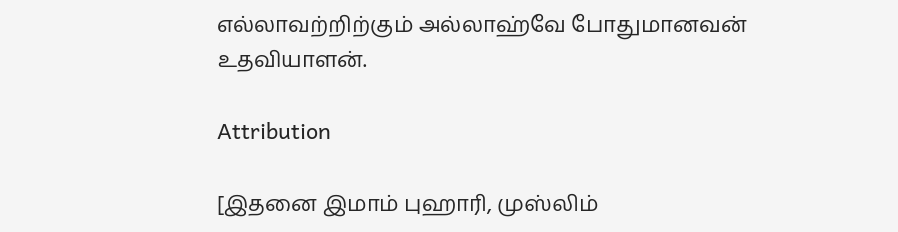எல்லாவற்றிற்கும் அல்லாஹ்வே போதுமானவன் உதவியாளன்.

Attribution

[இதனை இமாம் புஹாரி, முஸ்லிம்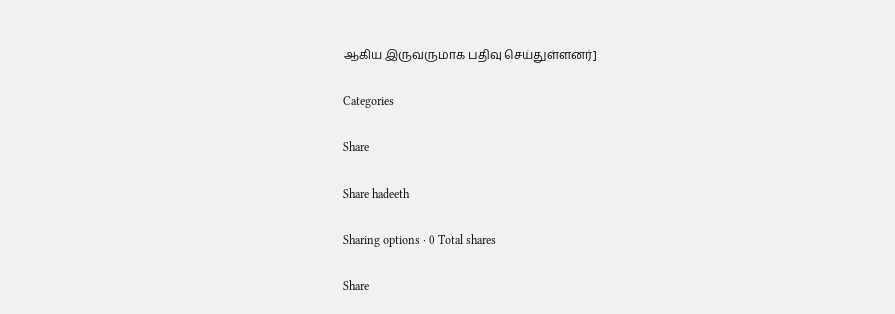ஆகிய இருவருமாக பதிவு செய்துள்ளனர்]

Categories

Share

Share hadeeth

Sharing options · 0 Total shares

Share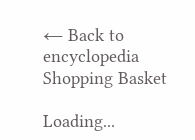← Back to encyclopedia
Shopping Basket

Loading...